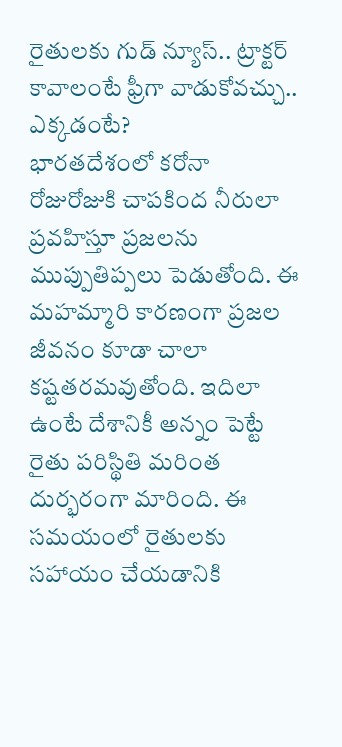రైతులకు గుడ్ న్యూస్.. ట్రాక్టర్ కావాలంటే ఫ్రీగా వాడుకోవచ్చు.. ఎక్కడంటే?
భారతదేశంలో కరోనా రోజురోజుకి చాపకింద నీరులా ప్రవహిస్తూ ప్రజలను ముప్పుతిప్పలు పెడుతోంది. ఈ మహమ్మారి కారణంగా ప్రజల జీవనం కూడా చాలా కష్టతరమవుతోంది. ఇదిలా ఉంటే దేశానికీ అన్నం పెట్టే రైతు పరిస్థితి మరింత దుర్భరంగా మారింది. ఈ సమయంలో రైతులకు సహాయం చేయడానికి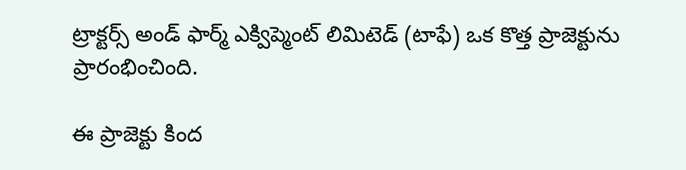ట్రాక్టర్స్ అండ్ ఫార్మ్ ఎక్విప్మెంట్ లిమిటెడ్ (టాఫే) ఒక కొత్త ప్రాజెక్టును ప్రారంభించింది.

ఈ ప్రాజెక్టు కింద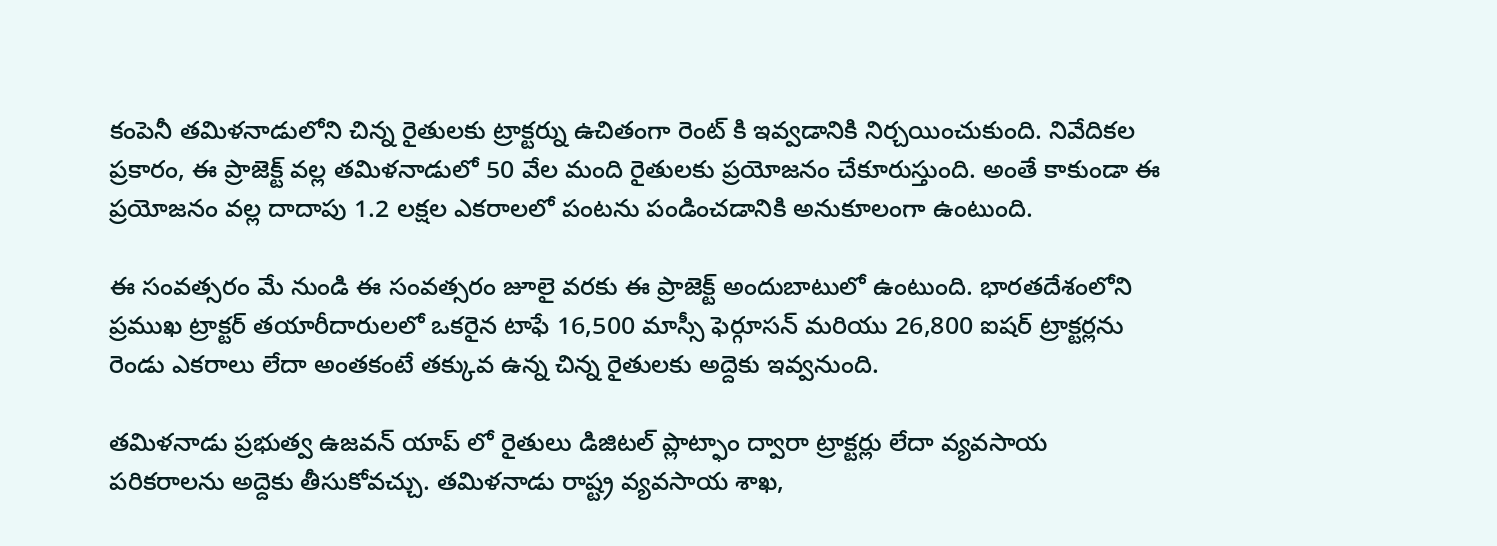కంపెనీ తమిళనాడులోని చిన్న రైతులకు ట్రాక్టర్ను ఉచితంగా రెంట్ కి ఇవ్వడానికి నిర్చయించుకుంది. నివేదికల ప్రకారం, ఈ ప్రాజెక్ట్ వల్ల తమిళనాడులో 50 వేల మంది రైతులకు ప్రయోజనం చేకూరుస్తుంది. అంతే కాకుండా ఈ ప్రయోజనం వల్ల దాదాపు 1.2 లక్షల ఎకరాలలో పంటను పండించడానికి అనుకూలంగా ఉంటుంది.

ఈ సంవత్సరం మే నుండి ఈ సంవత్సరం జూలై వరకు ఈ ప్రాజెక్ట్ అందుబాటులో ఉంటుంది. భారతదేశంలోని ప్రముఖ ట్రాక్టర్ తయారీదారులలో ఒకరైన టాఫే 16,500 మాస్సీ ఫెర్గూసన్ మరియు 26,800 ఐషర్ ట్రాక్టర్లను రెండు ఎకరాలు లేదా అంతకంటే తక్కువ ఉన్న చిన్న రైతులకు అద్దెకు ఇవ్వనుంది.

తమిళనాడు ప్రభుత్వ ఉజవన్ యాప్ లో రైతులు డిజిటల్ ప్లాట్ఫాం ద్వారా ట్రాక్టర్లు లేదా వ్యవసాయ పరికరాలను అద్దెకు తీసుకోవచ్చు. తమిళనాడు రాష్ట్ర వ్యవసాయ శాఖ,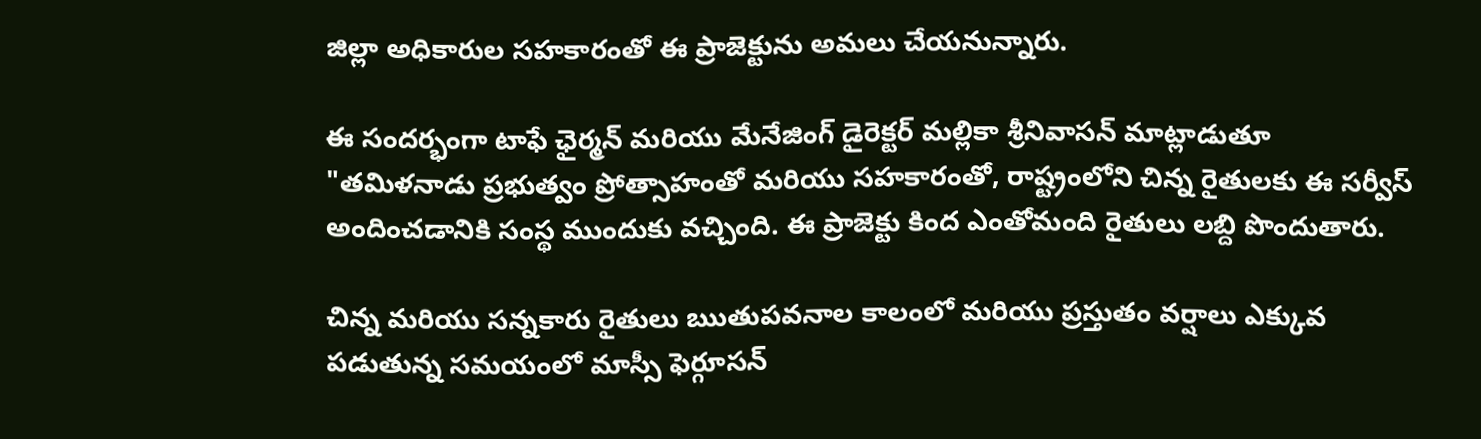జిల్లా అధికారుల సహకారంతో ఈ ప్రాజెక్టును అమలు చేయనున్నారు.

ఈ సందర్భంగా టాఫే ఛైర్మన్ మరియు మేనేజింగ్ డైరెక్టర్ మల్లికా శ్రీనివాసన్ మాట్లాడుతూ "తమిళనాడు ప్రభుత్వం ప్రోత్సాహంతో మరియు సహకారంతో, రాష్ట్రంలోని చిన్న రైతులకు ఈ సర్వీస్ అందించడానికి సంస్థ ముందుకు వచ్చింది. ఈ ప్రాజెక్టు కింద ఎంతోమంది రైతులు లబ్ది పొందుతారు.

చిన్న మరియు సన్నకారు రైతులు ఋతుపవనాల కాలంలో మరియు ప్రస్తుతం వర్షాలు ఎక్కువ పడుతున్న సమయంలో మాస్సీ ఫెర్గూసన్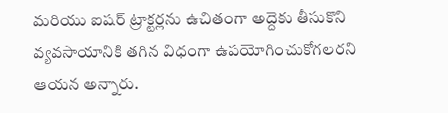మరియు ఐషర్ ట్రాక్టర్లను ఉచితంగా అద్దెకు తీసుకొని వ్యవసాయానికి తగిన విధంగా ఉపయోగించుకోగలరని ఆయన అన్నారు.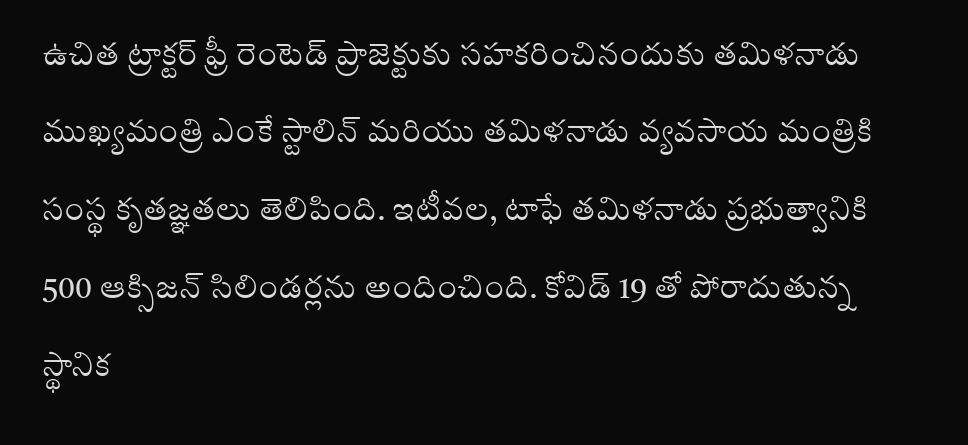ఉచిత ట్రాక్టర్ ఫ్రీ రెంటెడ్ ప్రాజెక్టుకు సహకరించినందుకు తమిళనాడు ముఖ్యమంత్రి ఎంకే స్టాలిన్ మరియు తమిళనాడు వ్యవసాయ మంత్రికి సంస్థ కృతజ్ఞతలు తెలిపింది. ఇటీవల, టాఫే తమిళనాడు ప్రభుత్వానికి 500 ఆక్సిజన్ సిలిండర్లను అందించింది. కోవిడ్ 19 తో పోరాదుతున్న స్థానిక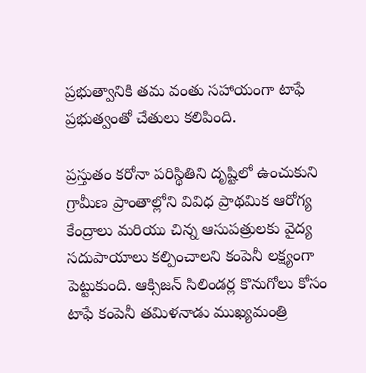ప్రభుత్వానికి తమ వంతు సహాయంగా టాఫే ప్రభుత్వంతో చేతులు కలిపింది.

ప్రస్తుతం కరోనా పరిస్థితిని దృష్టిలో ఉంచుకుని గ్రామీణ ప్రాంతాల్లోని వివిధ ప్రాథమిక ఆరోగ్య కేంద్రాలు మరియు చిన్న ఆసుపత్రులకు వైద్య సదుపాయాలు కల్పించాలని కంపెనీ లక్ష్యంగా పెట్టుకుంది. ఆక్సిజన్ సిలిండర్ల కొనుగోలు కోసం టాఫే కంపెనీ తమిళనాడు ముఖ్యమంత్రి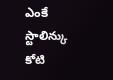ఎంకే స్టాలిన్కు కోటి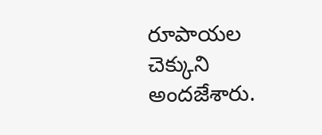రూపాయల చెక్కుని అందజేశారు.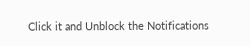Click it and Unblock the Notifications